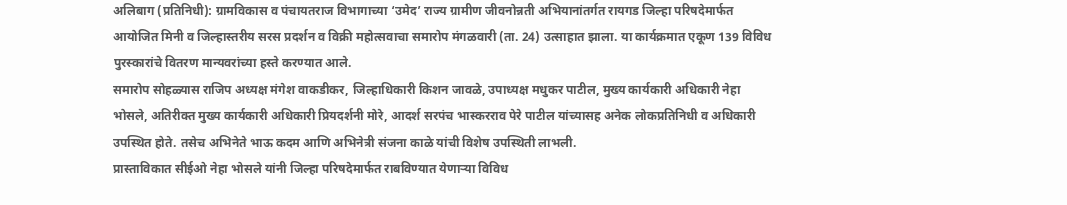अलिबाग (प्रतिनिधी): ग्रामविकास व पंचायतराज विभागाच्या ‘उमेद’ राज्य ग्रामीण जीवनोन्नती अभियानांतर्गत रायगड जिल्हा परिषदेमार्फत आयोजित मिनी व जिल्हास्तरीय सरस प्रदर्शन व विक्री महोत्सवाचा समारोप मंगळवारी (ता. 24) उत्साहात झाला. या कार्यक्रमात एकूण 139 विविध पुरस्कारांचे वितरण मान्यवरांच्या हस्ते करण्यात आले.
समारोप सोहळ्यास राजिप अध्यक्ष मंगेश वाकडीकर, जिल्हाधिकारी किशन जावळे, उपाध्यक्ष मधुकर पाटील, मुख्य कार्यकारी अधिकारी नेहा भोसले, अतिरीक्त मुख्य कार्यकारी अधिकारी प्रियदर्शनी मोरे, आदर्श सरपंच भास्करराव पेरे पाटील यांच्यासह अनेक लोकप्रतिनिधी व अधिकारी उपस्थित होते. तसेच अभिनेते भाऊ कदम आणि अभिनेत्री संजना काळे यांची विशेष उपस्थिती लाभली.
प्रास्ताविकात सीईओ नेहा भोसले यांनी जिल्हा परिषदेमार्फत राबविण्यात येणाऱ्या विविध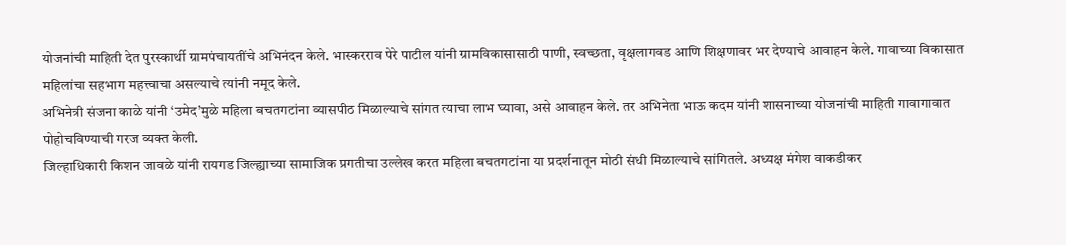योजनांची माहिती देत पुरस्कार्थी ग्रामपंचायतींचे अभिनंदन केले. भास्करराव पेरे पाटील यांनी ग्रामविकासासाठी पाणी, स्वच्छता, वृक्षलागवड आणि शिक्षणावर भर देण्याचे आवाहन केले. गावाच्या विकासात महिलांचा सहभाग महत्त्वाचा असल्याचे त्यांनी नमूद केले.
अभिनेत्री संजना काळे यांनी ‘उमेद’मुळे महिला बचतगटांना व्यासपीठ मिळाल्याचे सांगत त्याचा लाभ घ्यावा, असे आवाहन केले. तर अभिनेता भाऊ कदम यांनी शासनाच्या योजनांची माहिती गावागावात पोहोचविण्याची गरज व्यक्त केली.
जिल्हाधिकारी किशन जावळे यांनी रायगड जिल्ह्याच्या सामाजिक प्रगतीचा उल्लेख करत महिला बचतगटांना या प्रदर्शनातून मोठी संधी मिळाल्याचे सांगितले. अध्यक्ष मंगेश वाकडीकर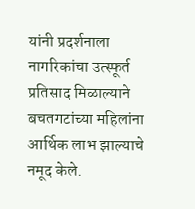यांनी प्रदर्शनाला नागरिकांचा उत्स्फूर्त प्रतिसाद मिळाल्याने बचतगटांच्या महिलांना आर्थिक लाभ झाल्याचे नमूद केले.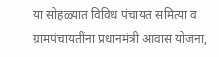या सोहळ्यात विविध पंचायत समित्या व ग्रामपंचायतींना प्रधानमंत्री आवास योजना,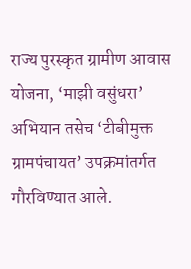राज्य पुरस्कृत ग्रामीण आवास योजना, ‘माझी वसुंधरा’ अभियान तसेच ‘टीबीमुक्त ग्रामपंचायत’ उपक्रमांतर्गत गौरविण्यात आले.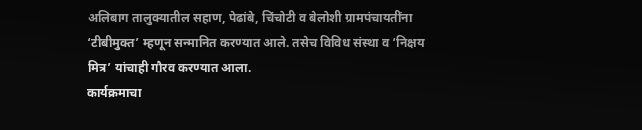अलिबाग तालुक्यातील सहाण, पेढांबे, चिंचोटी व बेलोशी ग्रामपंचायतींना ‘टीबीमुक्त’ म्हणून सन्मानित करण्यात आले. तसेच विविध संस्था व ‘निक्षय मित्र’ यांचाही गौरव करण्यात आला.
कार्यक्रमाचा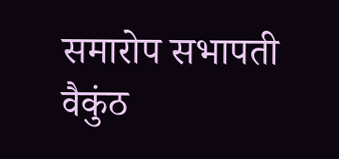समारोप सभापती वैकुंठ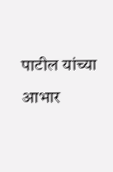पाटील यांच्या आभार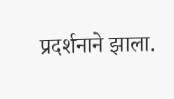प्रदर्शनाने झाला.